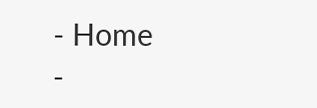- Home
-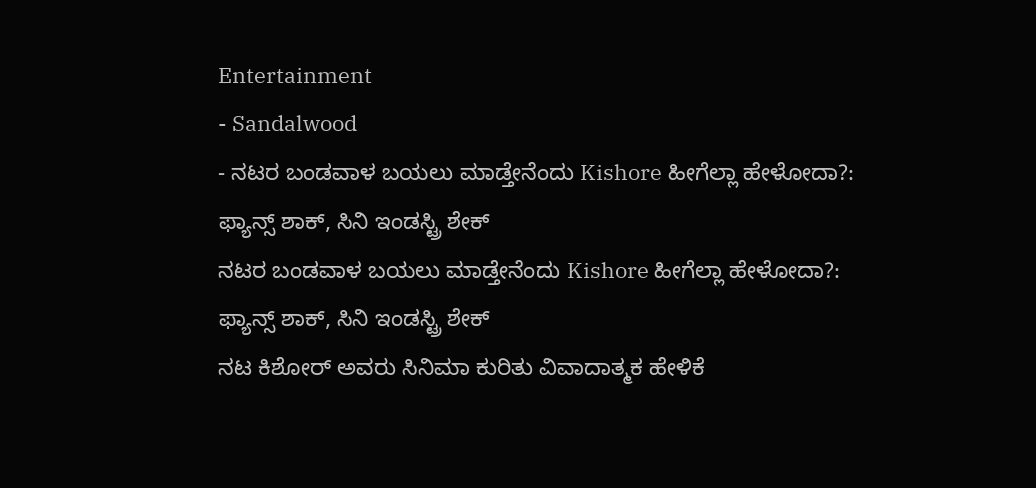Entertainment
- Sandalwood
- ನಟರ ಬಂಡವಾಳ ಬಯಲು ಮಾಡ್ತೇನೆಂದು Kishore ಹೀಗೆಲ್ಲಾ ಹೇಳೋದಾ?: ಫ್ಯಾನ್ಸ್ ಶಾಕ್, ಸಿನಿ ಇಂಡಸ್ಟ್ರಿ ಶೇಕ್
ನಟರ ಬಂಡವಾಳ ಬಯಲು ಮಾಡ್ತೇನೆಂದು Kishore ಹೀಗೆಲ್ಲಾ ಹೇಳೋದಾ?: ಫ್ಯಾನ್ಸ್ ಶಾಕ್, ಸಿನಿ ಇಂಡಸ್ಟ್ರಿ ಶೇಕ್
ನಟ ಕಿಶೋರ್ ಅವರು ಸಿನಿಮಾ ಕುರಿತು ವಿವಾದಾತ್ಮಕ ಹೇಳಿಕೆ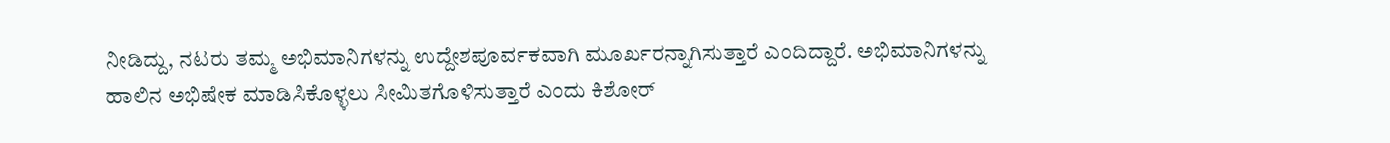ನೀಡಿದ್ದು, ನಟರು ತಮ್ಮ ಅಭಿಮಾನಿಗಳನ್ನು ಉದ್ದೇಶಪೂರ್ವಕವಾಗಿ ಮೂರ್ಖರನ್ನಾಗಿಸುತ್ತಾರೆ ಎಂದಿದ್ದಾರೆ. ಅಭಿಮಾನಿಗಳನ್ನು ಹಾಲಿನ ಅಭಿಷೇಕ ಮಾಡಿಸಿಕೊಳ್ಳಲು ಸೀಮಿತಗೊಳಿಸುತ್ತಾರೆ ಎಂದು ಕಿಶೋರ್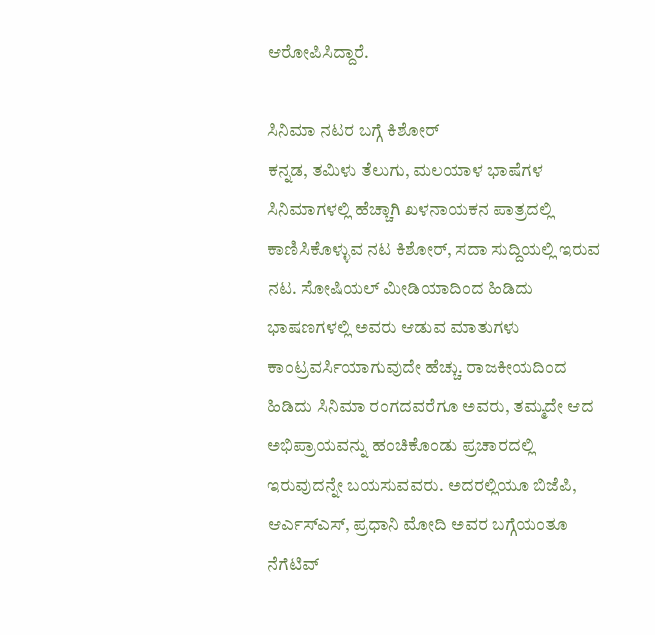ಆರೋಪಿಸಿದ್ದಾರೆ.

ಸಿನಿಮಾ ನಟರ ಬಗ್ಗೆ ಕಿಶೋರ್
ಕನ್ನಡ, ತಮಿಳು ತೆಲುಗು, ಮಲಯಾಳ ಭಾಷೆಗಳ ಸಿನಿಮಾಗಳಲ್ಲಿ ಹೆಚ್ಚಾಗಿ ಖಳನಾಯಕನ ಪಾತ್ರದಲ್ಲಿ ಕಾಣಿಸಿಕೊಳ್ಳುವ ನಟ ಕಿಶೋರ್, ಸದಾ ಸುದ್ದಿಯಲ್ಲಿ ಇರುವ ನಟ. ಸೋಷಿಯಲ್ ಮೀಡಿಯಾದಿಂದ ಹಿಡಿದು ಭಾಷಣಗಳಲ್ಲಿ ಅವರು ಆಡುವ ಮಾತುಗಳು ಕಾಂಟ್ರವರ್ಸಿಯಾಗುವುದೇ ಹೆಚ್ಚು. ರಾಜಕೀಯದಿಂದ ಹಿಡಿದು ಸಿನಿಮಾ ರಂಗದವರೆಗೂ ಅವರು, ತಮ್ಮದೇ ಆದ ಅಭಿಪ್ರಾಯವನ್ನು ಹಂಚಿಕೊಂಡು ಪ್ರಚಾರದಲ್ಲಿ ಇರುವುದನ್ನೇ ಬಯಸುವವರು. ಅದರಲ್ಲಿಯೂ ಬಿಜೆಪಿ, ಆರ್ಎಸ್ಎಸ್, ಪ್ರಧಾನಿ ಮೋದಿ ಅವರ ಬಗ್ಗೆಯಂತೂ ನೆಗೆಟಿವ್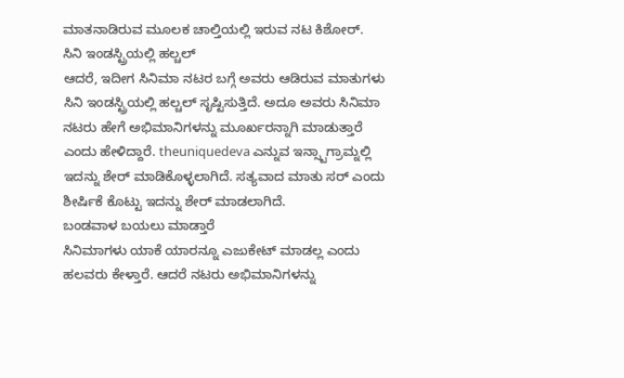ಮಾತನಾಡಿರುವ ಮೂಲಕ ಚಾಲ್ತಿಯಲ್ಲಿ ಇರುವ ನಟ ಕಿಶೋರ್.
ಸಿನಿ ಇಂಡಸ್ಟ್ರಿಯಲ್ಲಿ ಹಲ್ಚಲ್
ಆದರೆ, ಇದೀಗ ಸಿನಿಮಾ ನಟರ ಬಗ್ಗೆ ಅವರು ಆಡಿರುವ ಮಾತುಗಳು ಸಿನಿ ಇಂಡಸ್ಟ್ರಿಯಲ್ಲಿ ಹಲ್ಚಲ್ ಸೃಷ್ಟಿಸುತ್ತಿದೆ. ಅದೂ ಅವರು ಸಿನಿಮಾ ನಟರು ಹೇಗೆ ಅಭಿಮಾನಿಗಳನ್ನು ಮೂರ್ಖರನ್ನಾಗಿ ಮಾಡುತ್ತಾರೆ ಎಂದು ಹೇಳಿದ್ದಾರೆ. theuniquedeva ಎನ್ನುವ ಇನ್ಸ್ಟಾಗ್ರಾಮ್ನಲ್ಲಿ ಇದನ್ನು ಶೇರ್ ಮಾಡಿಕೊಳ್ಳಲಾಗಿದೆ. ಸತ್ಯವಾದ ಮಾತು ಸರ್ ಎಂದು ಶೀರ್ಷಿಕೆ ಕೊಟ್ಟು ಇದನ್ನು ಶೇರ್ ಮಾಡಲಾಗಿದೆ.
ಬಂಡವಾಳ ಬಯಲು ಮಾಡ್ತಾರೆ
ಸಿನಿಮಾಗಳು ಯಾಕೆ ಯಾರನ್ನೂ ಎಜುಕೇಟ್ ಮಾಡಲ್ಲ ಎಂದು ಹಲವರು ಕೇಳ್ತಾರೆ. ಆದರೆ ನಟರು ಅಭಿಮಾನಿಗಳನ್ನು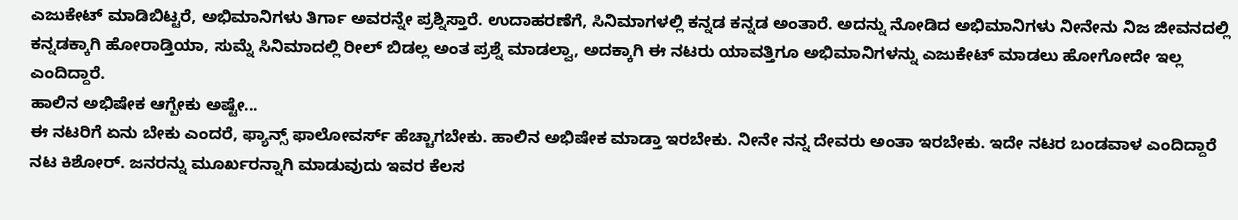ಎಜುಕೇಟ್ ಮಾಡಿಬಿಟ್ಟರೆ, ಅಭಿಮಾನಿಗಳು ತಿರ್ಗಾ ಅವರನ್ನೇ ಪ್ರಶ್ನಿಸ್ತಾರೆ. ಉದಾಹರಣೆಗೆ, ಸಿನಿಮಾಗಳಲ್ಲಿ ಕನ್ನಡ ಕನ್ನಡ ಅಂತಾರೆ. ಅದನ್ನು ನೋಡಿದ ಅಭಿಮಾನಿಗಳು ನೀನೇನು ನಿಜ ಜೀವನದಲ್ಲಿ ಕನ್ನಡಕ್ಕಾಗಿ ಹೋರಾಡ್ತಿಯಾ, ಸುಮ್ನೆ ಸಿನಿಮಾದಲ್ಲಿ ರೀಲ್ ಬಿಡಲ್ಲ ಅಂತ ಪ್ರಶ್ನೆ ಮಾಡಲ್ವಾ, ಅದಕ್ಕಾಗಿ ಈ ನಟರು ಯಾವತ್ತಿಗೂ ಅಭಿಮಾನಿಗಳನ್ನು ಎಜುಕೇಟ್ ಮಾಡಲು ಹೋಗೋದೇ ಇಲ್ಲ ಎಂದಿದ್ದಾರೆ.
ಹಾಲಿನ ಅಭಿಷೇಕ ಆಗ್ಬೇಕು ಅಷ್ಟೇ...
ಈ ನಟರಿಗೆ ಏನು ಬೇಕು ಎಂದರೆ, ಫ್ಯಾನ್ಸ್ ಫಾಲೋವರ್ಸ್ ಹೆಚ್ಚಾಗಬೇಕು. ಹಾಲಿನ ಅಭಿಷೇಕ ಮಾಡ್ತಾ ಇರಬೇಕು. ನೀನೇ ನನ್ನ ದೇವರು ಅಂತಾ ಇರಬೇಕು. ಇದೇ ನಟರ ಬಂಡವಾಳ ಎಂದಿದ್ದಾರೆ ನಟ ಕಿಶೋರ್. ಜನರನ್ನು ಮೂರ್ಖರನ್ನಾಗಿ ಮಾಡುವುದು ಇವರ ಕೆಲಸ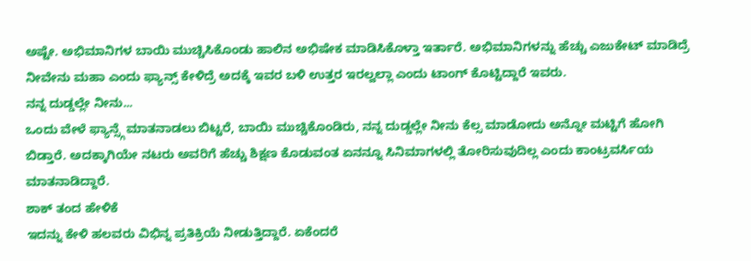ಅಷ್ಟೇ. ಅಭಿಮಾನಿಗಳ ಬಾಯಿ ಮುಚ್ಚಿಸಿಕೊಂಡು ಹಾಲಿನ ಅಭಿಷೇಕ ಮಾಡಿಸಿಕೊಳ್ತಾ ಇರ್ತಾರೆ. ಅಭಿಮಾನಿಗಳನ್ನು ಹೆಚ್ಚು ಎಜುಕೇಟ್ ಮಾಡಿದ್ರೆ ನೀವೇನು ಮಹಾ ಎಂದು ಫ್ಯಾನ್ಸ್ ಕೇಳಿದ್ರೆ ಅದಕ್ಕೆ ಇವರ ಬಳಿ ಉತ್ತರ ಇರಲ್ವಲ್ಲಾ ಎಂದು ಟಾಂಗ್ ಕೊಟ್ಟಿದ್ದಾರೆ ಇವರು.
ನನ್ನ ದುಡ್ಡಲ್ಲೇ ನೀನು...
ಒಂದು ವೇಳೆ ಫ್ಯಾನ್ಸ್ಗೆ ಮಾತನಾಡಲು ಬಿಟ್ಟರೆ, ಬಾಯಿ ಮುಚ್ಚಿಕೊಂಡಿರು, ನನ್ನ ದುಡ್ಡಲ್ಲೇ ನೀನು ಕೆಲ್ಸ ಮಾಡೋದು ಅನ್ನೋ ಮಟ್ಟಿಗೆ ಹೋಗಿ ಬಿಡ್ತಾರೆ. ಅದಕ್ಕಾಗಿಯೇ ನಟರು ಅವರಿಗೆ ಹೆಚ್ಚು ಶಿಕ್ಷಣ ಕೊಡುವಂತ ಏನನ್ನೂ ಸಿನಿಮಾಗಳಲ್ಲಿ ತೋರಿಸುವುದಿಲ್ಲ ಎಂದು ಕಾಂಟ್ರವರ್ಸಿಯ ಮಾತನಾಡಿದ್ದಾರೆ.
ಶಾಕ್ ತಂದ ಹೇಳಿಕೆ
ಇದನ್ನು ಕೇಳಿ ಹಲವರು ವಿಭಿನ್ನ ಪ್ರತಿಕ್ರಿಯೆ ನೀಡುತ್ತಿದ್ದಾರೆ. ಏಕೆಂದರೆ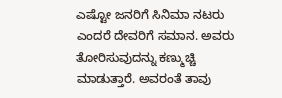ಎಷ್ಟೋ ಜನರಿಗೆ ಸಿನಿಮಾ ನಟರು ಎಂದರೆ ದೇವರಿಗೆ ಸಮಾನ. ಅವರು ತೋರಿಸುವುದನ್ನು ಕಣ್ಮುಚ್ಚಿ ಮಾಡುತ್ತಾರೆ. ಅವರಂತೆ ತಾವು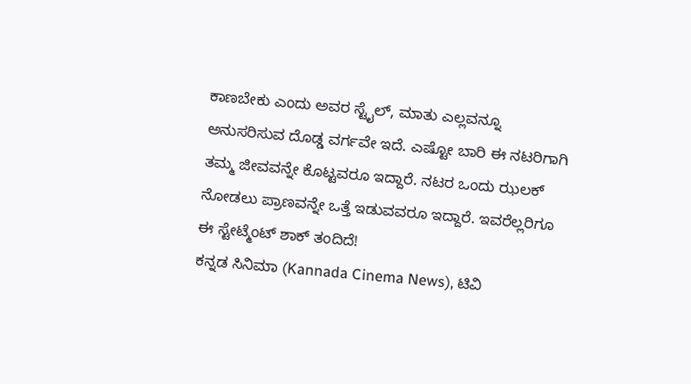ಕಾಣಬೇಕು ಎಂದು ಅವರ ಸ್ಟೈಲ್, ಮಾತು ಎಲ್ಲವನ್ನೂ ಅನುಸರಿಸುವ ದೊಡ್ಡ ವರ್ಗವೇ ಇದೆ. ಎಷ್ಟೋ ಬಾರಿ ಈ ನಟರಿಗಾಗಿ ತಮ್ಮ ಜೀವವನ್ನೇ ಕೊಟ್ಟವರೂ ಇದ್ದಾರೆ. ನಟರ ಒಂದು ಝಲಕ್ ನೋಡಲು ಪ್ರಾಣವನ್ನೇ ಒತ್ತೆ ಇಡುವವರೂ ಇದ್ದಾರೆ. ಇವರೆಲ್ಲರಿಗೂ ಈ ಸ್ಟೇಟ್ಮೆಂಟ್ ಶಾಕ್ ತಂದಿದೆ!
ಕನ್ನಡ ಸಿನಿಮಾ (Kannada Cinema News), ಟಿವಿ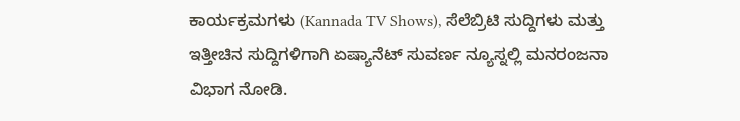ಕಾರ್ಯಕ್ರಮಗಳು (Kannada TV Shows), ಸೆಲೆಬ್ರಿಟಿ ಸುದ್ದಿಗಳು ಮತ್ತು ಇತ್ತೀಚಿನ ಸುದ್ದಿಗಳಿಗಾಗಿ ಏಷ್ಯಾನೆಟ್ ಸುವರ್ಣ ನ್ಯೂಸ್ನಲ್ಲಿ ಮನರಂಜನಾ ವಿಭಾಗ ನೋಡಿ.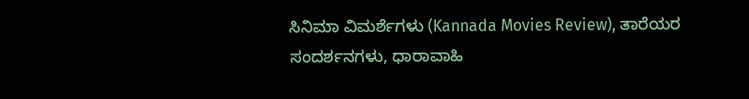ಸಿನಿಮಾ ವಿಮರ್ಶೆಗಳು (Kannada Movies Review), ತಾರೆಯರ ಸಂದರ್ಶನಗಳು, ಧಾರಾವಾಹಿ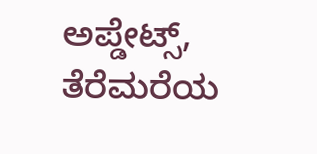ಅಪ್ಡೇಟ್ಸ್, ತೆರೆಮರೆಯ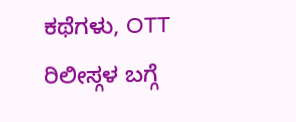ಕಥೆಗಳು, OTT ರಿಲೀಸ್ಗಳ ಬಗ್ಗೆ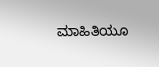ಮಾಹಿತಿಯೂ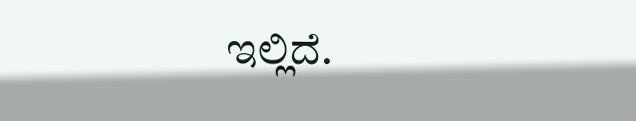ಇಲ್ಲಿದೆ.